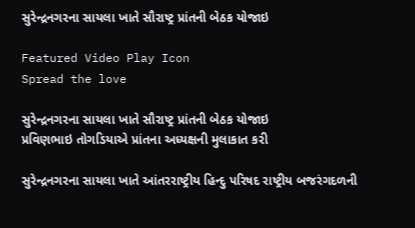સુરેન્દ્રનગરના સાયલા ખાતે સૌરાષ્ટ્ર પ્રાંતની બેઠક યોજાઇ

Featured Video Play Icon
Spread the love

સુરેન્દ્રનગરના સાયલા ખાતે સૌરાષ્ટ્ર પ્રાંતની બેઠક યોજાઇ
પ્રવિણભાઇ તોગડિયાએ પ્રાંતના અધ્યક્ષની મુલાકાત કરી

સુરેન્દ્રનગરના સાયલા ખાતે આંતરરાષ્ટ્રીય હિન્દુ પરિષદ રાષ્ટ્રીય બજરંગદળની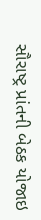સૌરાષ્ટ્ર પ્રાંતની બેઠક યોજાઇ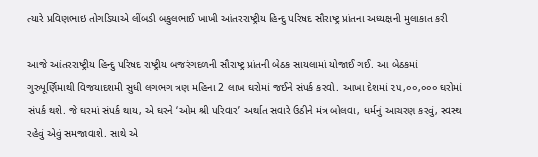ત્યારે પ્રવિણભાઇ તોગડિયાએ લીંબડી બકુલભાઈ ખાખી આંતરરાષ્ટ્રીય હિન્દુ પરિષદ સૌરાષ્ટ્ર પ્રાંતના અધ્યક્ષની મુલાકાત કરી

આજે આંતરરાષ્ટ્રીય હિન્દુ પરિષદ રાષ્ટ્રીય બજરંગદળની સૌરાષ્ટ્ર પ્રાંતની બેઠક સાયલામાં યોજાઈ ગઈ. આ બેઠકમાં ગુરુપૂર્ણિમાથી વિજયાદશમી સુધી લગભગ ત્રણ મહિના 2 લાખ ઘરોમાં જઈને સંપર્ક કરવો. આખા દેશમાં ૨૫,૦૦,૦૦૦ ઘરોમાં સંપર્ક થશે. જે ઘરમાં સંપર્ક થાય, એ ઘરને ‘ઓમ શ્રી પરિવાર’ અર્થાત સવારે ઉઠીને મંત્ર બોલવા, ધર્મનું આચરણ કરવું, સ્વસ્થ રહેવું એવું સમજાવાશે. સાથે એ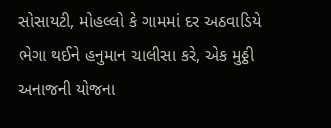સોસાયટી, મોહલ્લો કે ગામમાં દર અઠવાડિયે ભેગા થઈને હનુમાન ચાલીસા કરે, એક મુઠ્ઠી અનાજની યોજના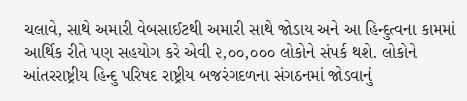ચલાવે, સાથે અમારી વેબસાઈટથી અમારી સાથે જોડાય અને આ હિન્દુત્વના કામમાં આર્થિક રીતે પણ સહયોગ કરે એવી ૨,૦૦,૦૦૦ લોકોને સંપર્ક થશે. લોકોને આંતરરાષ્ટ્રીય હિન્દુ પરિષદ રાષ્ટ્રીય બજરંગદળના સંગઠનમાં જોડવાનું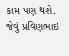કામ પણ થશે. જેવું પ્રવિણભાઇ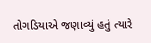તોગડિયાએ જણાવ્યું હતું ત્યારે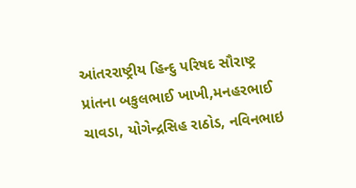આંતરરાષ્ટ્રીય હિન્દુ પરિષદ સૌરાષ્ટ્ર પ્રાંતના બકુલભાઈ ખાખી,મનહરભાઈ ચાવડા, યોગેન્દ્રસિહ રાઠોડ, નવિનભાઇ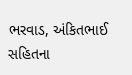ભરવાડ, અંકિતભાઈ સહિતના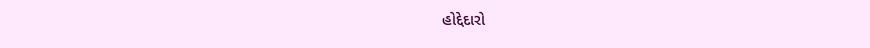હોદ્દેદારો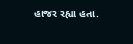હાજર રહ્યા હતા.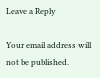Leave a Reply

Your email address will not be published.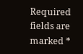Required fields are marked *